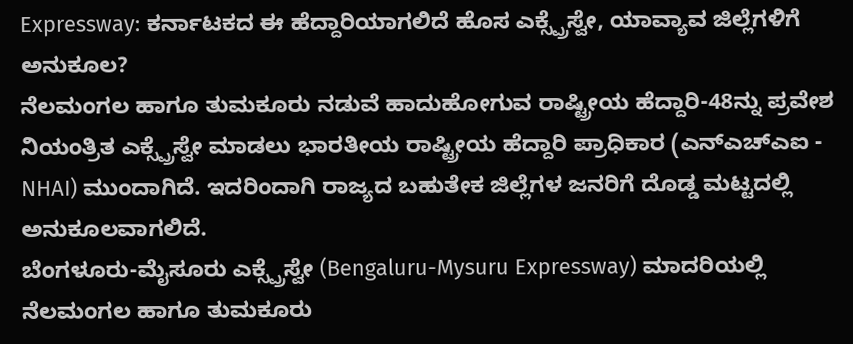Expressway: ಕರ್ನಾಟಕದ ಈ ಹೆದ್ದಾರಿಯಾಗಲಿದೆ ಹೊಸ ಎಕ್ಸ್ಪ್ರೆಸ್ವೇ, ಯಾವ್ಯಾವ ಜಿಲ್ಲೆಗಳಿಗೆ ಅನುಕೂಲ?
ನೆಲಮಂಗಲ ಹಾಗೂ ತುಮಕೂರು ನಡುವೆ ಹಾದುಹೋಗುವ ರಾಷ್ಟ್ರೀಯ ಹೆದ್ದಾರಿ-48ನ್ನು ಪ್ರವೇಶ ನಿಯಂತ್ರಿತ ಎಕ್ಸ್ಪ್ರೆಸ್ವೇ ಮಾಡಲು ಭಾರತೀಯ ರಾಷ್ಟ್ರೀಯ ಹೆದ್ದಾರಿ ಪ್ರಾಧಿಕಾರ (ಎನ್ಎಚ್ಎಐ - NHAI) ಮುಂದಾಗಿದೆ. ಇದರಿಂದಾಗಿ ರಾಜ್ಯದ ಬಹುತೇಕ ಜಿಲ್ಲೆಗಳ ಜನರಿಗೆ ದೊಡ್ಡ ಮಟ್ಟದಲ್ಲಿ ಅನುಕೂಲವಾಗಲಿದೆ.
ಬೆಂಗಳೂರು-ಮೈಸೂರು ಎಕ್ಸ್ಪ್ರೆಸ್ವೇ (Bengaluru-Mysuru Expressway) ಮಾದರಿಯಲ್ಲಿ ನೆಲಮಂಗಲ ಹಾಗೂ ತುಮಕೂರು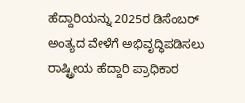ಹೆದ್ದಾರಿಯನ್ನು 2025ರ ಡಿಸೆಂಬರ್ ಅಂತ್ಯದ ವೇಳೆಗೆ ಅಭಿವೃದ್ಧಿಪಡಿಸಲು ರಾಷ್ಟ್ರೀಯ ಹೆದ್ದಾರಿ ಪ್ರಾಧಿಕಾರ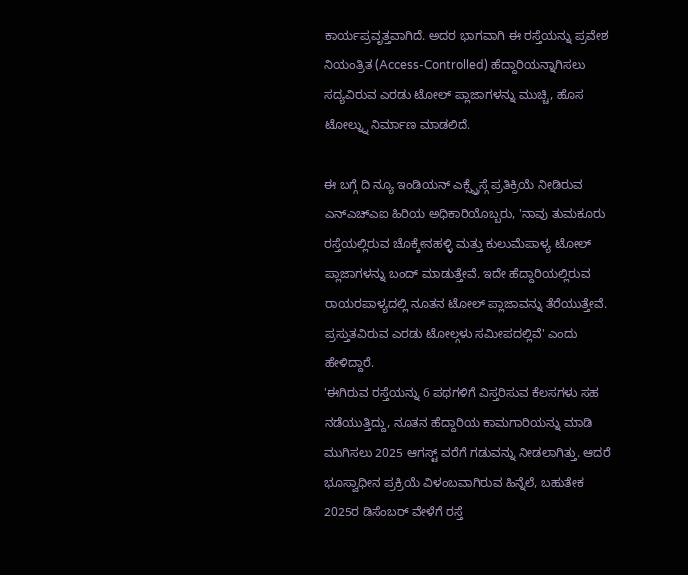ಕಾರ್ಯಪ್ರವೃತ್ತವಾಗಿದೆ. ಅದರ ಭಾಗವಾಗಿ ಈ ರಸ್ತೆಯನ್ನು ಪ್ರವೇಶ ನಿಯಂತ್ರಿತ (Access-Controlled) ಹೆದ್ದಾರಿಯನ್ನಾಗಿಸಲು ಸದ್ಯವಿರುವ ಎರಡು ಟೋಲ್ ಪ್ಲಾಜಾಗಳನ್ನು ಮುಚ್ಚಿ, ಹೊಸ ಟೋಲ್ನ್ನು ನಿರ್ಮಾಣ ಮಾಡಲಿದೆ.

ಈ ಬಗ್ಗೆ ದಿ ನ್ಯೂ ಇಂಡಿಯನ್ ಎಕ್ಸ್ಪ್ರೆಸ್ಗೆ ಪ್ರತಿಕ್ರಿಯೆ ನೀಡಿರುವ ಎನ್ಎಚ್ಎಐ ಹಿರಿಯ ಅಧಿಕಾರಿಯೊಬ್ಬರು, 'ನಾವು ತುಮಕೂರು ರಸ್ತೆಯಲ್ಲಿರುವ ಚೊಕ್ಕೇನಹಳ್ಳಿ ಮತ್ತು ಕುಲುಮೆಪಾಳ್ಯ ಟೋಲ್ ಪ್ಲಾಜಾಗಳನ್ನು ಬಂದ್ ಮಾಡುತ್ತೇವೆ. ಇದೇ ಹೆದ್ದಾರಿಯಲ್ಲಿರುವ ರಾಯರಪಾಳ್ಯದಲ್ಲಿ ನೂತನ ಟೋಲ್ ಪ್ಲಾಜಾವನ್ನು ತೆರೆಯುತ್ತೇವೆ. ಪ್ರಸ್ತುತವಿರುವ ಎರಡು ಟೋಲ್ಗಳು ಸಮೀಪದಲ್ಲಿವೆ' ಎಂದು ಹೇಳಿದ್ದಾರೆ.
'ಈಗಿರುವ ರಸ್ತೆಯನ್ನು 6 ಪಥಗಳಿಗೆ ವಿಸ್ತರಿಸುವ ಕೆಲಸಗಳು ಸಹ ನಡೆಯುತ್ತಿದ್ದು, ನೂತನ ಹೆದ್ದಾರಿಯ ಕಾಮಗಾರಿಯನ್ನು ಮಾಡಿ ಮುಗಿಸಲು 2025 ಆಗಸ್ಟ್ ವರೆಗೆ ಗಡುವನ್ನು ನೀಡಲಾಗಿತ್ತು. ಆದರೆ ಭೂಸ್ವಾಧೀನ ಪ್ರಕ್ರಿಯೆ ವಿಳಂಬವಾಗಿರುವ ಹಿನ್ನೆಲೆ, ಬಹುತೇಕ 2025ರ ಡಿಸೆಂಬರ್ ವೇಳೆಗೆ ರಸ್ತೆ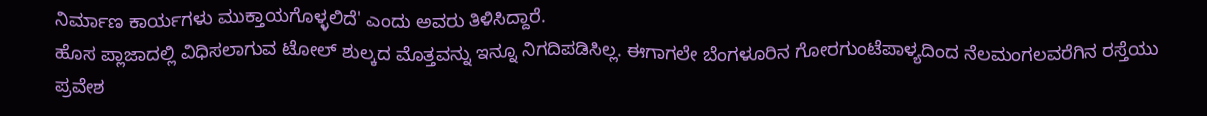ನಿರ್ಮಾಣ ಕಾರ್ಯಗಳು ಮುಕ್ತಾಯಗೊಳ್ಳಲಿದೆ' ಎಂದು ಅವರು ತಿಳಿಸಿದ್ದಾರೆ.
ಹೊಸ ಪ್ಲಾಜಾದಲ್ಲಿ ವಿಧಿಸಲಾಗುವ ಟೋಲ್ ಶುಲ್ಕದ ಮೊತ್ತವನ್ನು ಇನ್ನೂ ನಿಗದಿಪಡಿಸಿಲ್ಲ. ಈಗಾಗಲೇ ಬೆಂಗಳೂರಿನ ಗೋರಗುಂಟೆಪಾಳ್ಯದಿಂದ ನೆಲಮಂಗಲವರೆಗಿನ ರಸ್ತೆಯು ಪ್ರವೇಶ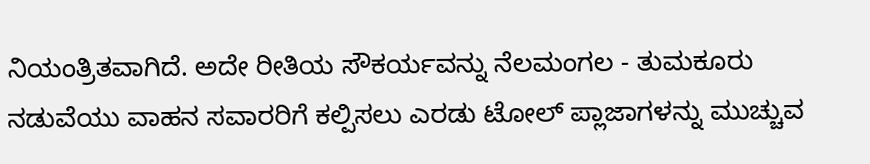ನಿಯಂತ್ರಿತವಾಗಿದೆ. ಅದೇ ರೀತಿಯ ಸೌಕರ್ಯವನ್ನು ನೆಲಮಂಗಲ - ತುಮಕೂರು ನಡುವೆಯು ವಾಹನ ಸವಾರರಿಗೆ ಕಲ್ಪಿಸಲು ಎರಡು ಟೋಲ್ ಪ್ಲಾಜಾಗಳನ್ನು ಮುಚ್ಚುವ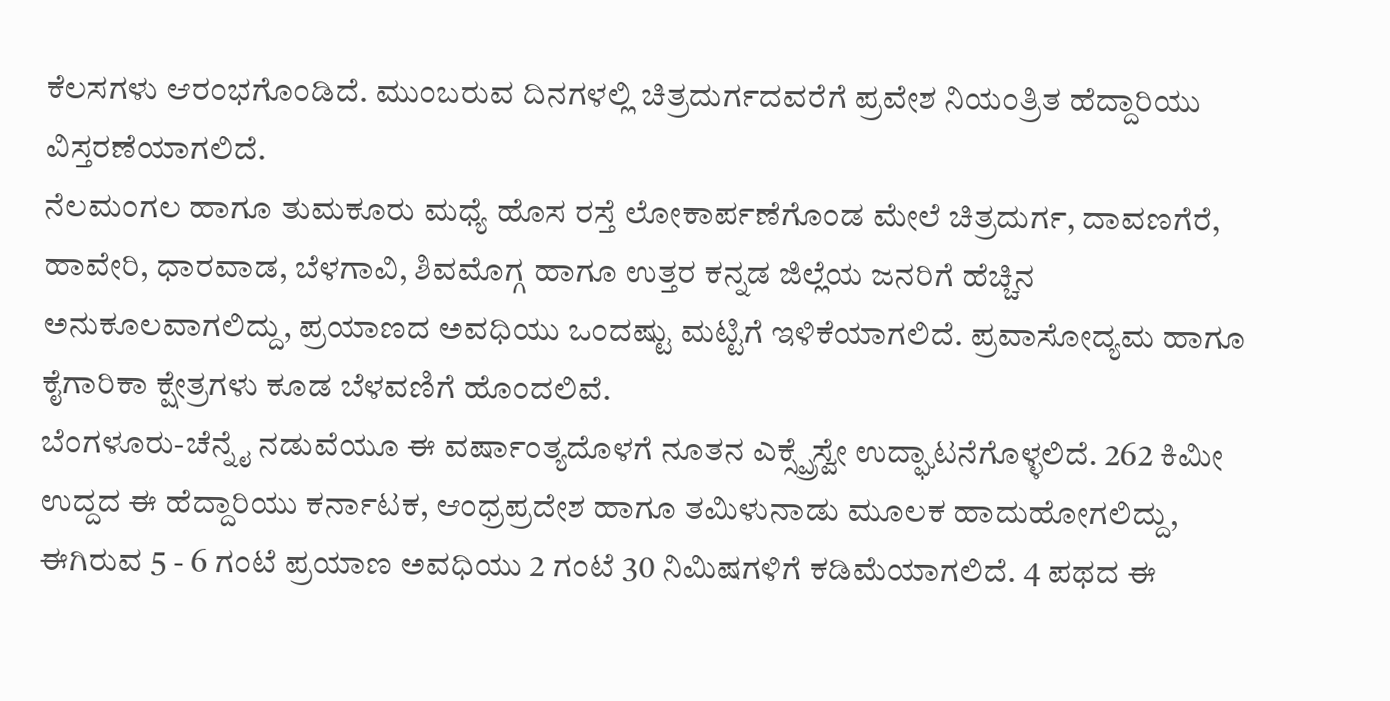ಕೆಲಸಗಳು ಆರಂಭಗೊಂಡಿದೆ. ಮುಂಬರುವ ದಿನಗಳಲ್ಲಿ ಚಿತ್ರದುರ್ಗದವರೆಗೆ ಪ್ರವೇಶ ನಿಯಂತ್ರಿತ ಹೆದ್ದಾರಿಯು ವಿಸ್ತರಣೆಯಾಗಲಿದೆ.
ನೆಲಮಂಗಲ ಹಾಗೂ ತುಮಕೂರು ಮಧ್ಯೆ ಹೊಸ ರಸ್ತೆ ಲೋಕಾರ್ಪಣೆಗೊಂಡ ಮೇಲೆ ಚಿತ್ರದುರ್ಗ, ದಾವಣಗೆರೆ, ಹಾವೇರಿ, ಧಾರವಾಡ, ಬೆಳಗಾವಿ, ಶಿವಮೊಗ್ಗ ಹಾಗೂ ಉತ್ತರ ಕನ್ನಡ ಜಿಲ್ಲೆಯ ಜನರಿಗೆ ಹೆಚ್ಚಿನ ಅನುಕೂಲವಾಗಲಿದ್ದು, ಪ್ರಯಾಣದ ಅವಧಿಯು ಒಂದಷ್ಟು ಮಟ್ಟಿಗೆ ಇಳಿಕೆಯಾಗಲಿದೆ. ಪ್ರವಾಸೋದ್ಯಮ ಹಾಗೂ ಕೈಗಾರಿಕಾ ಕ್ಷೇತ್ರಗಳು ಕೂಡ ಬೆಳವಣಿಗೆ ಹೊಂದಲಿವೆ.
ಬೆಂಗಳೂರು-ಚೆನ್ನೈ ನಡುವೆಯೂ ಈ ವರ್ಷಾಂತ್ಯದೊಳಗೆ ನೂತನ ಎಕ್ಸ್ಪ್ರೆಸ್ವೇ ಉದ್ಘಾಟನೆಗೊಳ್ಳಲಿದೆ. 262 ಕಿಮೀ ಉದ್ದದ ಈ ಹೆದ್ದಾರಿಯು ಕರ್ನಾಟಕ, ಆಂಧ್ರಪ್ರದೇಶ ಹಾಗೂ ತಮಿಳುನಾಡು ಮೂಲಕ ಹಾದುಹೋಗಲಿದ್ದು, ಈಗಿರುವ 5 - 6 ಗಂಟೆ ಪ್ರಯಾಣ ಅವಧಿಯು 2 ಗಂಟೆ 30 ನಿಮಿಷಗಳಿಗೆ ಕಡಿಮೆಯಾಗಲಿದೆ. 4 ಪಥದ ಈ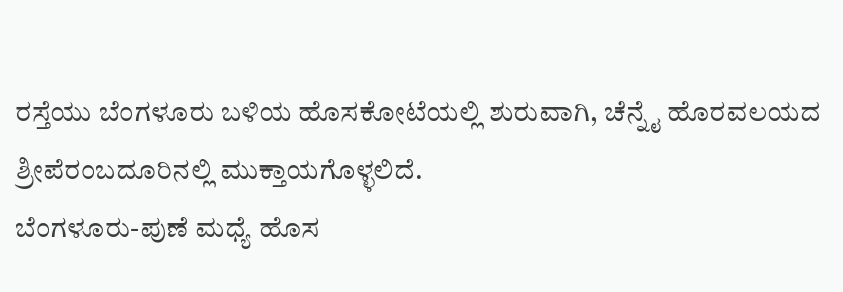ರಸ್ತೆಯು ಬೆಂಗಳೂರು ಬಳಿಯ ಹೊಸಕೋಟೆಯಲ್ಲಿ ಶುರುವಾಗಿ, ಚೆನ್ನೈ ಹೊರವಲಯದ ಶ್ರೀಪೆರಂಬದೂರಿನಲ್ಲಿ ಮುಕ್ತಾಯಗೊಳ್ಳಲಿದೆ.
ಬೆಂಗಳೂರು-ಪುಣೆ ಮಧ್ಯೆ ಹೊಸ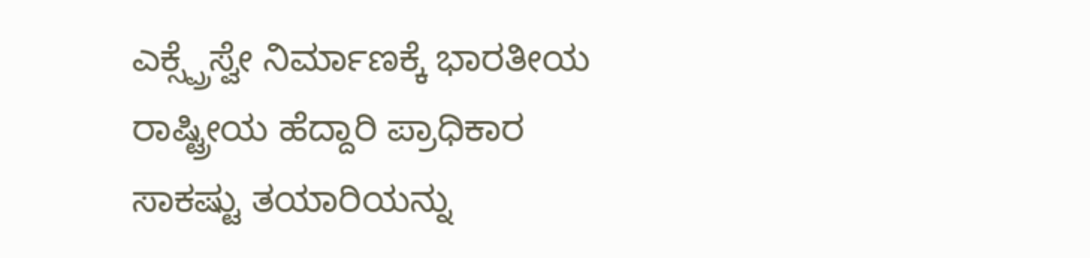ಎಕ್ಸ್ಪ್ರೆಸ್ವೇ ನಿರ್ಮಾಣಕ್ಕೆ ಭಾರತೀಯ ರಾಷ್ಟ್ರೀಯ ಹೆದ್ದಾರಿ ಪ್ರಾಧಿಕಾರ ಸಾಕಷ್ಟು ತಯಾರಿಯನ್ನು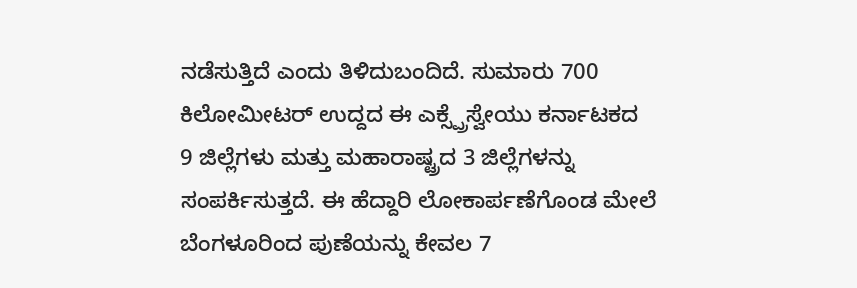ನಡೆಸುತ್ತಿದೆ ಎಂದು ತಿಳಿದುಬಂದಿದೆ. ಸುಮಾರು 700 ಕಿಲೋಮೀಟರ್ ಉದ್ದದ ಈ ಎಕ್ಸ್ಪ್ರೆಸ್ವೇಯು ಕರ್ನಾಟಕದ 9 ಜಿಲ್ಲೆಗಳು ಮತ್ತು ಮಹಾರಾಷ್ಟ್ರದ 3 ಜಿಲ್ಲೆಗಳನ್ನು ಸಂಪರ್ಕಿಸುತ್ತದೆ. ಈ ಹೆದ್ದಾರಿ ಲೋಕಾರ್ಪಣೆಗೊಂಡ ಮೇಲೆ ಬೆಂಗಳೂರಿಂದ ಪುಣೆಯನ್ನು ಕೇವಲ 7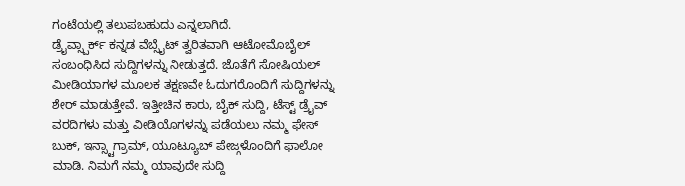ಗಂಟೆಯಲ್ಲಿ ತಲುಪಬಹುದು ಎನ್ನಲಾಗಿದೆ.
ಡ್ರೈವ್ಸ್ಪಾರ್ಕ್ ಕನ್ನಡ ವೆಬ್ಸೈಟ್ ತ್ವರಿತವಾಗಿ ಆಟೋಮೊಬೈಲ್ ಸಂಬಂಧಿಸಿದ ಸುದ್ದಿಗಳನ್ನು ನೀಡುತ್ತದೆ. ಜೊತೆಗೆ ಸೋಷಿಯಲ್ ಮೀಡಿಯಾಗಳ ಮೂಲಕ ತಕ್ಷಣವೇ ಓದುಗರೊಂದಿಗೆ ಸುದ್ದಿಗಳನ್ನು ಶೇರ್ ಮಾಡುತ್ತೇವೆ. ಇತ್ತೀಚಿನ ಕಾರು, ಬೈಕ್ ಸುದ್ದಿ, ಟೆಸ್ಟ್ ಡ್ರೈವ್ ವರದಿಗಳು ಮತ್ತು ವೀಡಿಯೊಗಳನ್ನು ಪಡೆಯಲು ನಮ್ಮ ಫೇಸ್ ಬುಕ್, ಇನ್ಸ್ಟಾಗ್ರಾಮ್, ಯೂಟ್ಯೂಬ್ ಪೇಜ್ಗಳೊಂದಿಗೆ ಫಾಲೋ ಮಾಡಿ. ನಿಮಗೆ ನಮ್ಮ ಯಾವುದೇ ಸುದ್ದಿ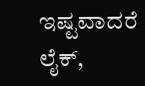ಇಷ್ಟವಾದರೆ ಲೈಕ್,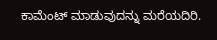ಕಾಮೆಂಟ್ ಮಾಡುವುದನ್ನು ಮರೆಯದಿರಿ.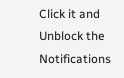Click it and Unblock the Notifications